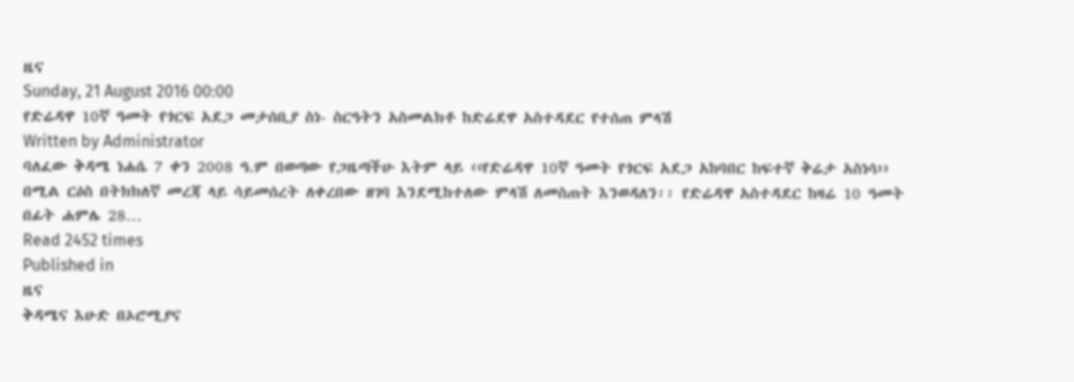ዜና
Sunday, 21 August 2016 00:00
የድሬዳዋ 10ኛ ዓመት የጎርፍ አደጋ መታሰቢያ ስነ- ስርዓትን አስመልክቶ ከድሬደዋ አስተዳደር የተሰጠ ምላሽ
Written by Administrator
ባለፈው ቅዳሜ ነሐሴ 7 ቀን 2008 ዓ.ም በወጣው የጋዜጣችሁ እትም ላይ ‹‹የድሬዳዋ 10ኛ ዓመት የጎርፍ አደጋ አከባበር ከፍተኛ ቅሬታ አስነሳ›› በሚል ርዕስ በትክክለኛ መረጃ ላይ ሳይመሰረት ለቀረበው ዘገባ እንደሚከተለው ምላሽ ለመስጠት እንወዳለን፡፡ የድሬዳዋ አስተዳደር ከዛሬ 10 ዓመት በፊት ሐምሌ 28…
Read 2452 times
Published in
ዜና
ቅዳሜና እሁድ በኦሮሚያና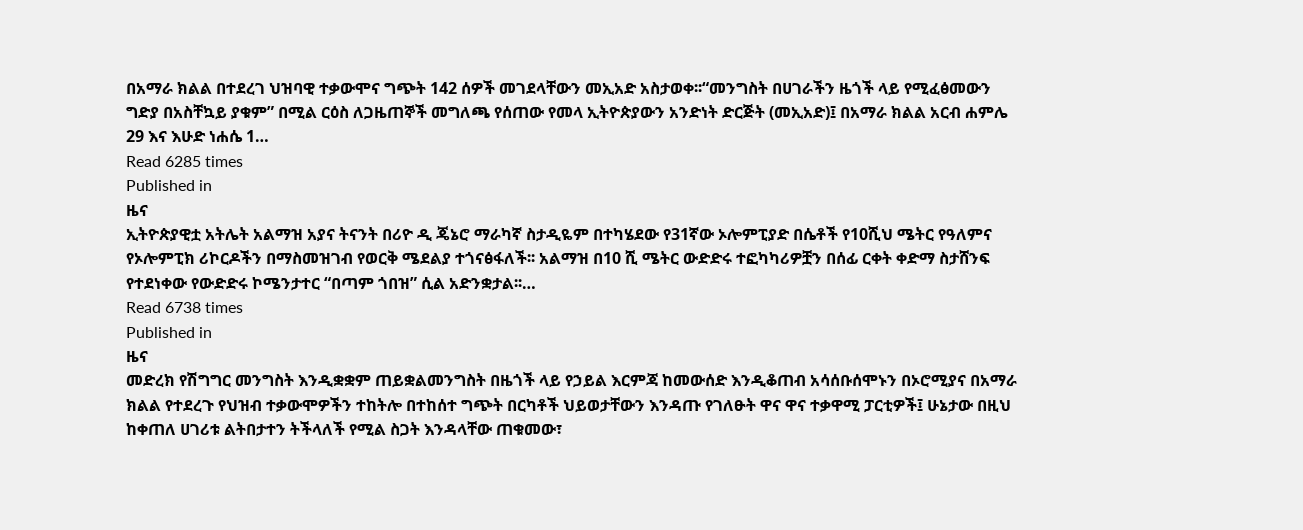በአማራ ክልል በተደረገ ህዝባዊ ተቃውሞና ግጭት 142 ሰዎች መገደላቸውን መኢአድ አስታወቀ፡፡“መንግስት በሀገራችን ዜጎች ላይ የሚፈፅመውን ግድያ በአስቸኳይ ያቁም” በሚል ርዕስ ለጋዜጠኞች መግለጫ የሰጠው የመላ ኢትዮጵያውን አንድነት ድርጅት (መኢአድ)፤ በአማራ ክልል አርብ ሐምሌ 29 እና እሁድ ነሐሴ 1…
Read 6285 times
Published in
ዜና
ኢትዮጵያዊቷ አትሌት አልማዝ አያና ትናንት በሪዮ ዲ ጄኔሮ ማራካኛ ስታዲዬም በተካሄደው የ31ኛው ኦሎምፒያድ በሴቶች የ10ሺህ ሜትር የዓለምና የኦሎምፒክ ሪኮርዶችን በማስመዝገብ የወርቅ ሜደልያ ተጎናፅፋለች፡፡ አልማዝ በ10 ሺ ሜትር ውድድሩ ተፎካካሪዎቿን በሰፊ ርቀት ቀድማ ስታሸንፍ የተደነቀው የውድድሩ ኮሜንታተር “በጣም ጎበዝ” ሲል አድንቋታል፡፡…
Read 6738 times
Published in
ዜና
መድረክ የሽግግር መንግስት እንዲቋቋም ጠይቋልመንግስት በዜጎች ላይ የኃይል እርምጃ ከመውሰድ እንዲቆጠብ አሳሰቡሰሞኑን በኦሮሚያና በአማራ ክልል የተደረጉ የህዝብ ተቃውሞዎችን ተከትሎ በተከሰተ ግጭት በርካቶች ህይወታቸውን እንዳጡ የገለፁት ዋና ዋና ተቃዋሚ ፓርቲዎች፤ ሁኔታው በዚህ ከቀጠለ ሀገሪቱ ልትበታተን ትችላለች የሚል ስጋት እንዳላቸው ጠቁመው፣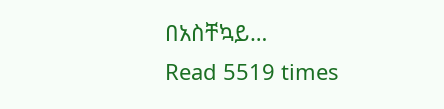በአስቸኳይ…
Read 5519 times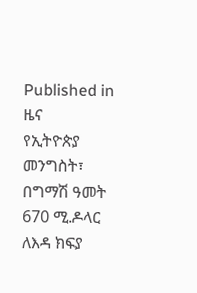Published in
ዜና
የኢትዮጵያ መንግስት፣ በግማሽ ዓመት 670 ሚ.ዶላር ለእዳ ክፍያ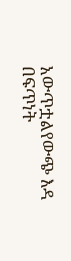አውጥቷልየውጭ እዳ በፍጥነት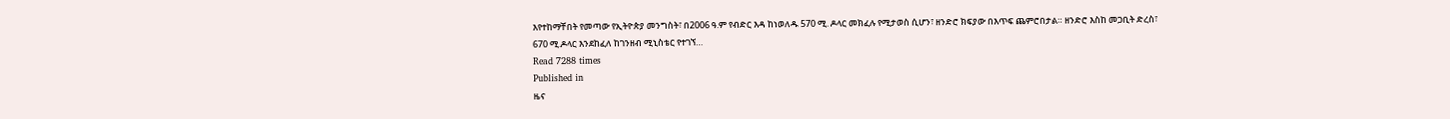እየተከማቸበት የመጣው የኢትዮጵያ መንግስት፣ በ2006 ዓ.ም የብድር እዳ ከነወለዱ 570 ሚ. ዶላር መክፈሉ የሚታወስ ሲሆን፣ ዘንድሮ ክፍያው በእጥፍ ጨምሮበታል። ዘንድሮ እስከ መጋቢት ድረስ፣ 670 ሚ.ዶላር እንደከፈለ ከገንዘብ ሚኒስቴር የተገኘ…
Read 7288 times
Published in
ዜና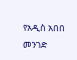የአዲስ አበበ መንገድ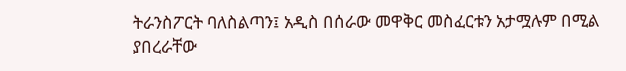ትራንስፖርት ባለስልጣን፤ አዲስ በሰራው መዋቅር መስፈርቱን አታሟሉም በሚል ያበረራቸው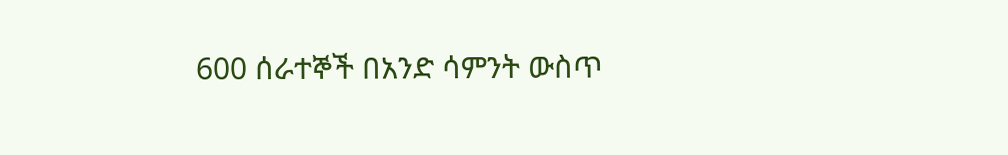600 ሰራተኞች በአንድ ሳምንት ውስጥ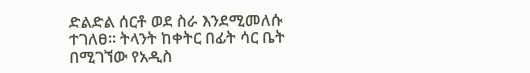ድልድል ሰርቶ ወደ ስራ እንደሚመለሱ ተገለፀ፡፡ ትላንት ከቀትር በፊት ሳር ቤት በሚገኘው የአዲስ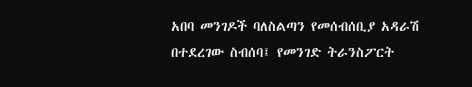አበባ መንገዶች ባለስልጣን የመሰብሰቢያ አዳራሽ በተደረገው ስብሰባ፤ የመንገድ ትራንስፖርት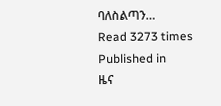ባለስልጣን…
Read 3273 times
Published in
ዜና